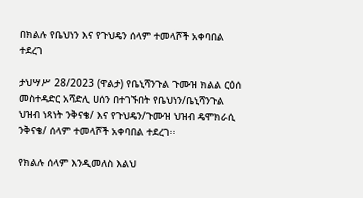በክልሉ የቤህነን እና የጉህዴን ሰላም ተመላሾች አቀባበል ተደረገ

ታህሣሥ 28/2023 (ዋልታ) የቤኒሻንጉል ጉሙዝ ክልል ርዕሰ መስተዳድር አሻድሊ ሀሰን በተገኙበት የቤህነን/ቤኒሻንጉል ህዝብ ነጻነት ንቅናቄ/ እና የጉህዴን/ጉሙዝ ህዝብ ዴሞክራሲ ንቅናቄ/ ሰላም ተመላሾች አቀባበል ተደረገ፡፡

የክልሉ ሰላም እንዲመለስ እልህ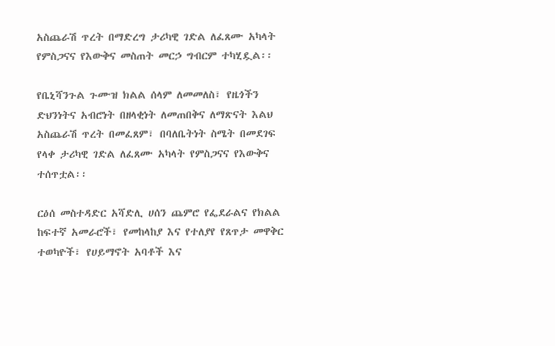አስጨራሽ ጥረት በማድረግ ታሪካዊ ገድል ለፈጸሙ አካላት የምስጋናና የእውቅና መስጠት መርኃ ግብርም ተካሂዷል፡፡

የቤኒሻንጉል ጉሙዝ ክልል ሰላም ለመመለስ፣ የዜጎችን ድህንነትና አብሮነት በዘላቂነት ለመጠበቅና ለማጽናት እልህ አስጨራሽ ጥረት በመፈጸም፣ በባለቤትነት ስሜት በመደገፍ የላቀ ታሪካዊ ገድል ለፈጸሙ አካላት የምስጋናና የእውቅና ተሰጥቷል፡፡

ርዕሰ መስተዳድር አሻድሊ ሀሰን ጨምሮ የፌደራልና የክልል ከፍተኛ አመራሮች፣ የመከላከያ እና የተለያየ የጸጥታ መዋቅር ተወካዮች፣ የሀይማኖት አባቶች እና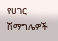የሀገር ሽማግሌዎች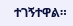ተገኝተዋል።